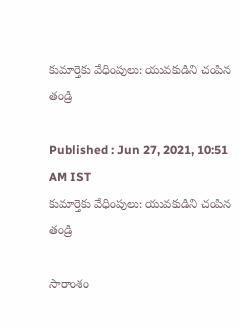కుమార్తెకు వేధింపులు: యువకుడిని చంపిన తండ్రి

Published : Jun 27, 2021, 10:51 AM IST
కుమార్తెకు వేధింపులు: యువకుడిని చంపిన తండ్రి

సారాంశం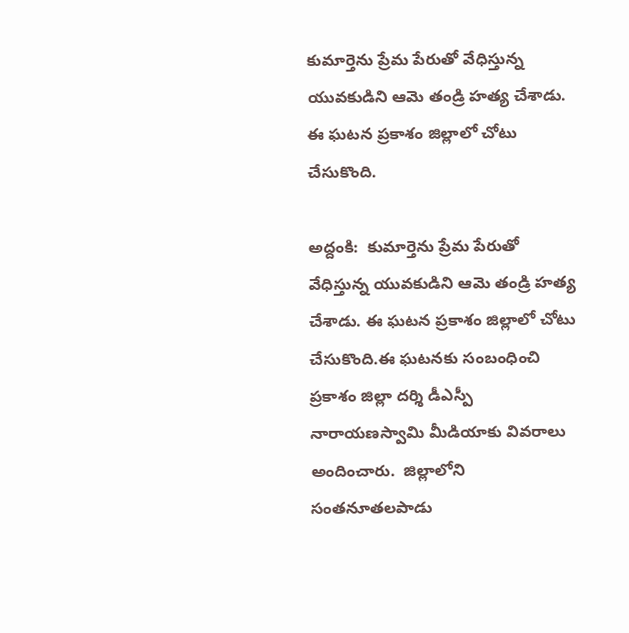కుమార్తెను ప్రేమ పేరుతో వేధిస్తున్న యువకుడిని ఆమె తండ్రి హత్య చేశాడు. ఈ ఘటన ప్రకాశం జిల్లాలో చోటు చేసుకొంది.

అద్దంకి:  కుమార్తెను ప్రేమ పేరుతో వేధిస్తున్న యువకుడిని ఆమె తండ్రి హత్య చేశాడు. ఈ ఘటన ప్రకాశం జిల్లాలో చోటు చేసుకొంది.ఈ ఘటనకు సంబంధించి ప్రకాశం జిల్లా దర్శి డీఎస్పీ నారాయణస్వామి మీడియాకు వివరాలు అందించారు.  జిల్లాలోని సంతనూతలపాడు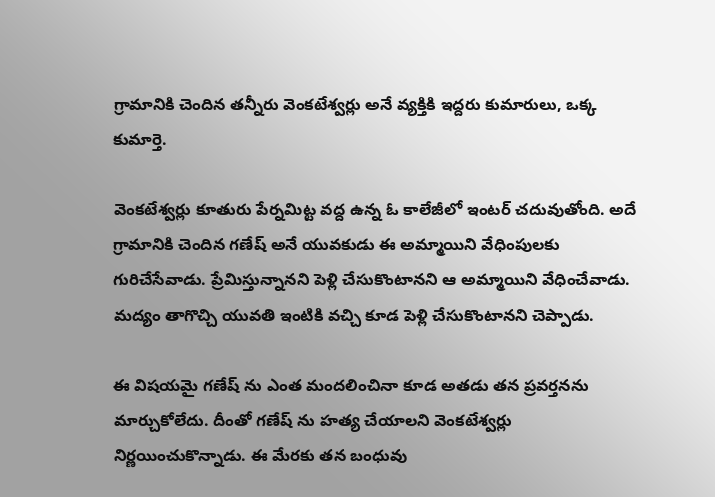గ్రామానికి చెందిన తన్నీరు వెంకటేశ్వర్లు అనే వ్యక్తికి ఇద్దరు కుమారులు, ఒక్క కుమార్తె.

వెంకటేశ్వర్లు కూతురు పేర్నమిట్ట వద్ద ఉన్న ఓ కాలేజీలో ఇంటర్ చదువుతోంది. అదే గ్రామానికి చెందిన గణేష్ అనే యువకుడు ఈ అమ్మాయిని వేధింపులకు గురిచేసేవాడు. ప్రేమిస్తున్నానని పెళ్లి చేసుకొంటానని ఆ అమ్మాయిని వేధించేవాడు. మద్యం తాగొచ్చి యువతి ఇంటికి వచ్చి కూడ పెళ్లి చేసుకొంటానని చెప్పాడు.

ఈ విషయమై గణేష్ ను ఎంత మందలించినా కూడ అతడు తన ప్రవర్తనను మార్చుకోలేదు. దీంతో గణేష్ ను హత్య చేయాలని వెంకటేశ్వర్లు నిర్ణయించుకొన్నాడు. ఈ మేరకు తన బంధువు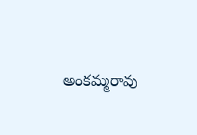అంకమ్మరావు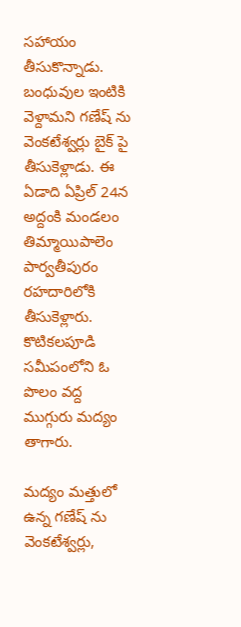సహాయం తీసుకొన్నాడు. బంధువుల ఇంటికి వెళ్దామని గణేష్ ను  వెంకటేశ్వర్లు బైక్ పై తీసుకెళ్లాడు. ఈ ఏడాది ఏప్రిల్ 24న  అద్దంకి మండలం తిమ్మాయిపాలెం పార్వతీపురం రహదారిలోకి  తీసుకెళ్లారు. కొటికలపూడి సమీపంలోని ఓ పొలం వద్ద ముగ్గురు మద్యం తాగారు.

మద్యం మత్తులో ఉన్న గణేష్ ను వెంకటేశ్వర్లు,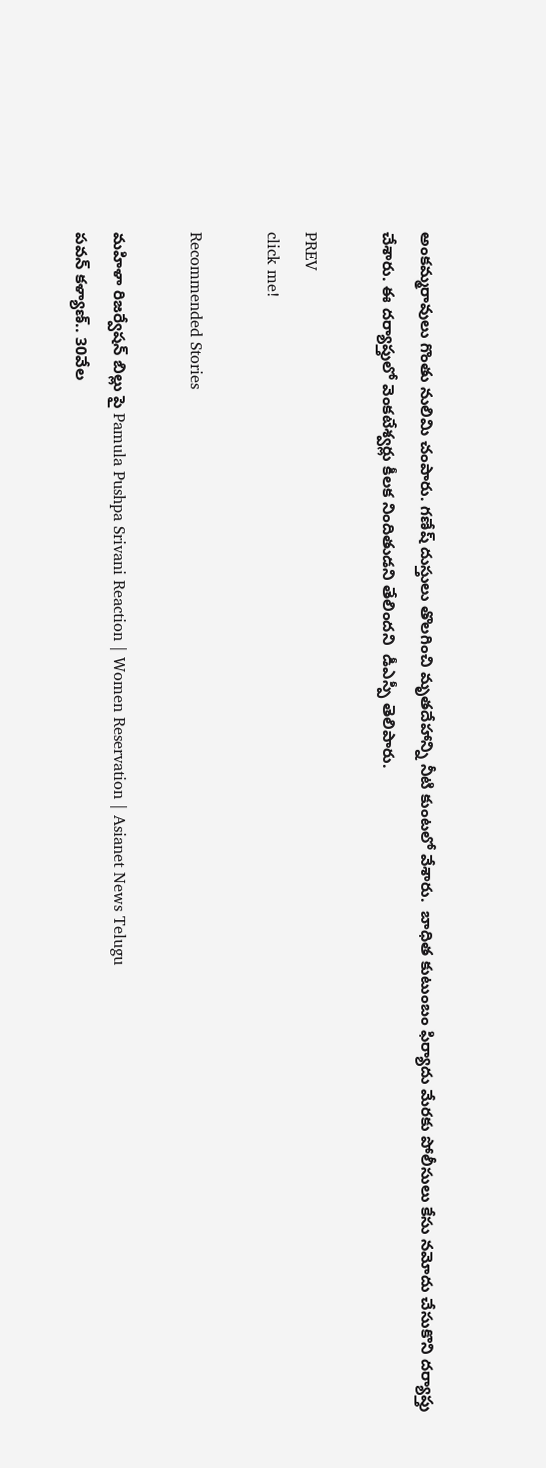అంకమ్మరావులు గొంతు నులిమి చంపారు. గణేష్ దుస్తులు తొలగించి మృతదేహాన్ని నీటి కుంటలో వేశారు.  బాధిత కుటుంబం ఫిర్యాదు మేరకు పోలీసులు కేసు నమోదు చేసుకొని దర్యాప్తు చేశారు. ఈ దర్యాప్తులో వెంకటేశ్వర్లు కీలక నిందితుడని తేలిందని  డీఎస్పీ తెలిపారు.

PREV
click me!

Recommended Stories

మహిళా రిజర్వేషన్ బిల్లు పై Pamula Pushpa Srivani Reaction | Women Reservation | Asianet News Telugu
పవన్‌ కళ్యాణ్‌.. 30వేల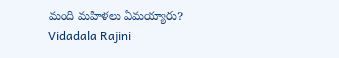మంది మహిళలు ఏమయ్యారు? Vidadala Rajini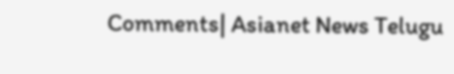Comments| Asianet News Telugu